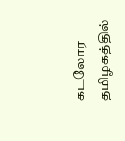கடலோர தமிழகத்தில்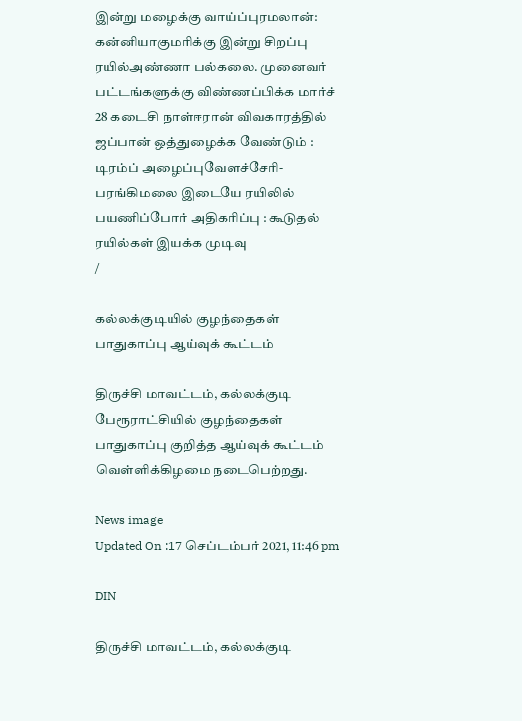இன்று மழைக்கு வாய்ப்புரமலான்: கன்னியாகுமரிக்கு இன்று சிறப்பு ரயில்அண்ணா பல்கலை. முனைவர் பட்டங்களுக்கு விண்ணப்பிக்க மார்ச் 28 கடைசி நாள்ஈரான் விவகாரத்தில் ஜப்பான் ஒத்துழைக்க வேண்டும் : டிரம்ப் அழைப்புவேளச்சேரி-பரங்கிமலை இடையே ரயிலில் பயணிப்போர் அதிகரிப்பு : கூடுதல் ரயில்கள் இயக்க முடிவு
/

கல்லக்குடியில் குழந்தைகள் பாதுகாப்பு ஆய்வுக் கூட்டம்

திருச்சி மாவட்டம், கல்லக்குடி பேரூராட்சியில் குழந்தைகள் பாதுகாப்பு குறித்த ஆய்வுக் கூட்டம் வெள்ளிக்கிழமை நடைபெற்றது.

News image
Updated On :17 செப்டம்பர் 2021, 11:46 pm

DIN

திருச்சி மாவட்டம், கல்லக்குடி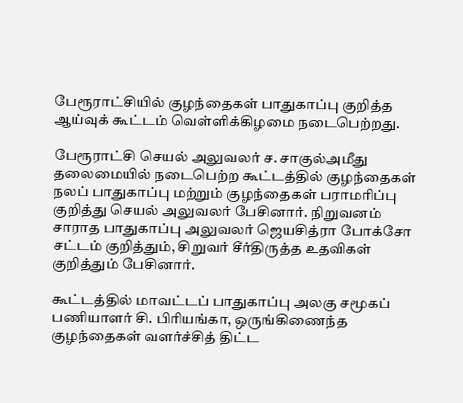பேரூராட்சியில் குழந்தைகள் பாதுகாப்பு குறித்த ஆய்வுக் கூட்டம் வெள்ளிக்கிழமை நடைபெற்றது.

பேரூராட்சி செயல் அலுவலர் ச. சாகுல்அமீது தலைமையில் நடைபெற்ற கூட்டத்தில் குழந்தைகள் நலப் பாதுகாப்பு மற்றும் குழந்தைகள் பராமரிப்பு குறித்து செயல் அலுவலர் பேசினார். நிறுவனம் சாராத பாதுகாப்பு அலுவலர் ஜெயசித்ரா போக்சோ சட்டம் குறித்தும், சிறுவர் சீர்திருத்த உதவிகள் குறித்தும் பேசினார்.

கூட்டத்தில் மாவட்டப் பாதுகாப்பு அலகு சமூகப் பணியாளர் சி. பிரியங்கா, ஒருங்கிணைந்த குழந்தைகள் வளர்ச்சித் திட்ட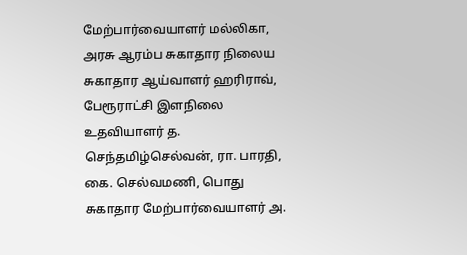மேற்பார்வையாளர் மல்லிகா, அரசு ஆரம்ப சுகாதார நிலைய சுகாதார ஆய்வாளர் ஹரிராவ், பேரூராட்சி இளநிலை உதவியாளர் த. செந்தமிழ்செல்வன், ரா. பாரதி, கை. செல்வமணி, பொது சுகாதார மேற்பார்வையாளர் அ.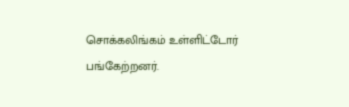சொக்கலிங்கம் உள்ளிட்டோர் பங்கேற்றனர்.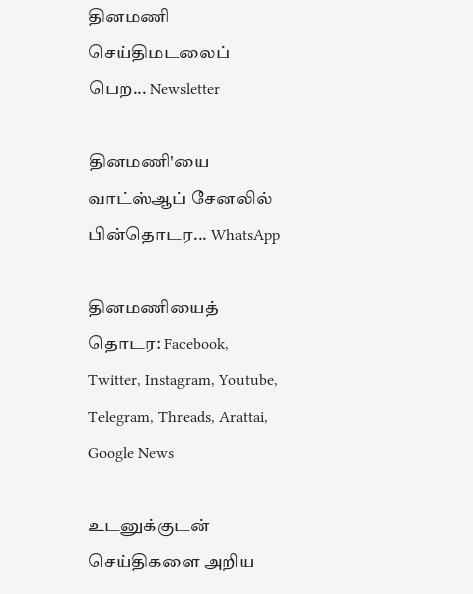தினமணி செய்திமடலைப் பெற... Newsletter

தினமணி'யை வாட்ஸ்ஆப் சேனலில் பின்தொடர... WhatsApp

தினமணியைத் தொடர: Facebook, Twitter, Instagram, Youtube, Telegram, Threads, Arattai, Google News

உடனுக்குடன் செய்திகளை அறிய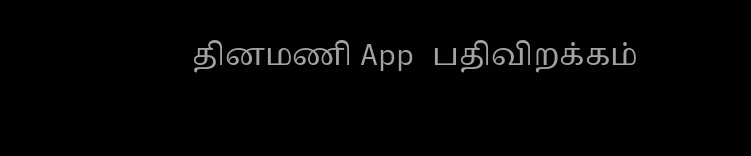தினமணி App பதிவிறக்கம்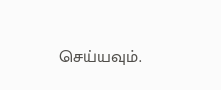செய்யவும்.